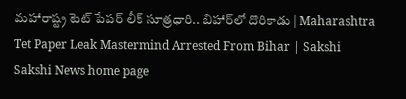మహారాష్ట్ర టెట్ పేపర్ లీక్ సూత్రధారి.. బిహార్‌లో దొరికాడు | Maharashtra Tet Paper Leak Mastermind Arrested From Bihar | Sakshi
Sakshi News home page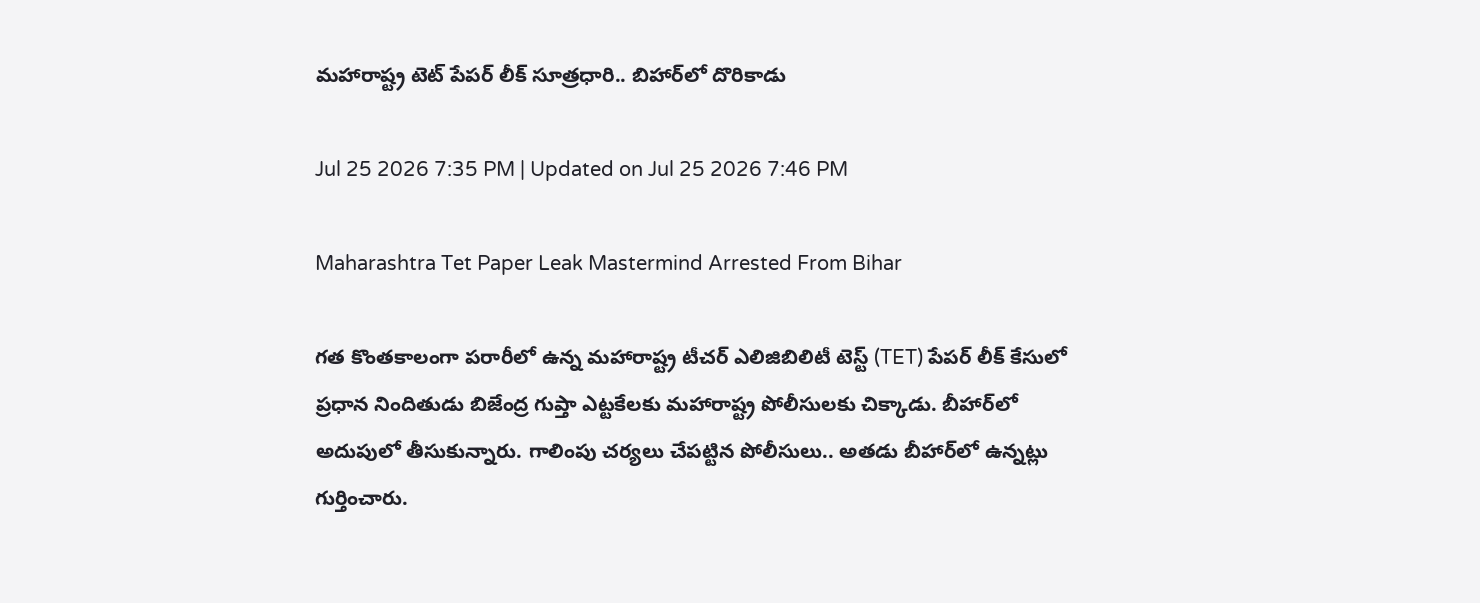మహారాష్ట్ర టెట్ పేపర్ లీక్ సూత్రధారి.. బిహార్‌లో దొరికాడు

Jul 25 2026 7:35 PM | Updated on Jul 25 2026 7:46 PM

Maharashtra Tet Paper Leak Mastermind Arrested From Bihar

గత కొంతకాలంగా పరారీలో ఉన్న మహారాష్ట్ర టీచర్ ఎలిజిబిలిటీ టెస్ట్ (TET) పేపర్ లీక్ కేసులో ప్రధాన నిందితుడు బిజేంద్ర గుప్తా ఎట్టకేలకు మహారాష్ట్ర పోలీసులకు చిక్కాడు. బీహార్‌లో అదుపులో తీసుకున్నారు. గాలింపు చర్యలు చేపట్టిన పోలీసులు.. అతడు బీహార్‌లో ఉన్నట్లు గుర్తించారు.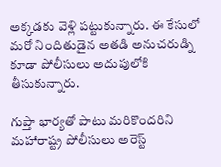అక్కడకు వెళ్లి పట్టుకున్నారు. ఈ కేసులో మరో నిందితుడైన అతడి అనుచరుడ్ని కూడా పోలీసులు అదుపులోకి తీసుకున్నారు.

గుప్తా భార్యతో పాటు మరికొందరిని మహారాష్ట్ర పోలీసులు అరెస్ట్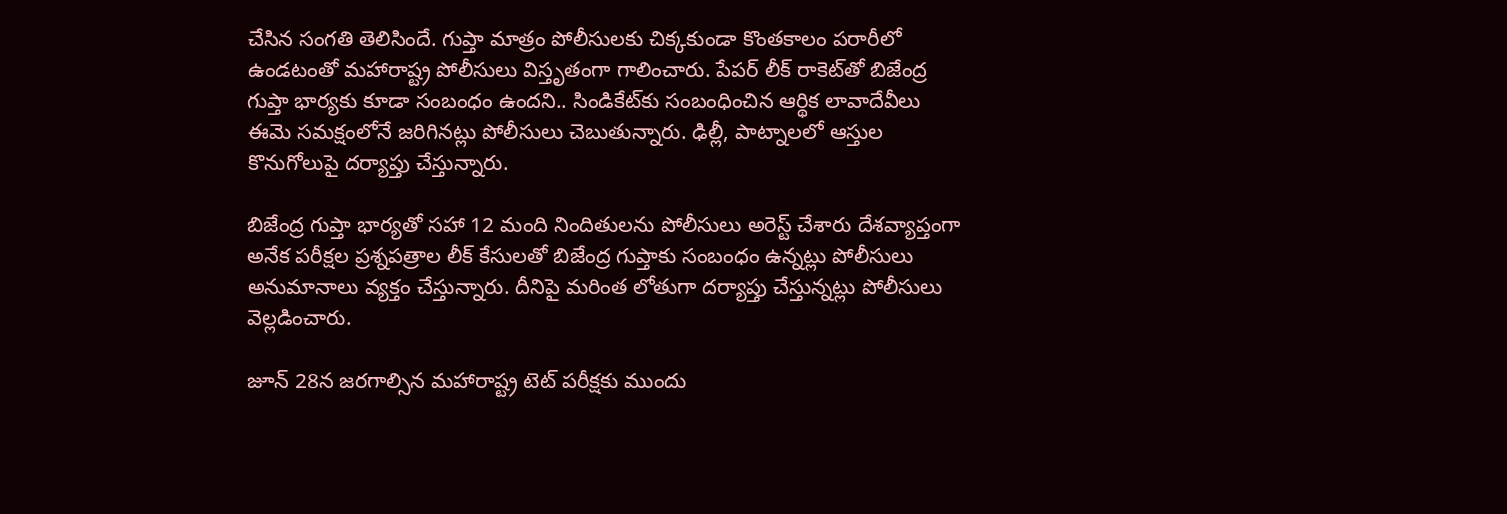చేసిన సంగతి తెలిసిందే. గుప్తా మాత్రం పోలీసులకు చిక్కకుండా కొంతకాలం పరారీలో ఉండటంతో మహారాష్ట్ర పోలీసులు విస్తృతంగా గాలించారు. పేపర్‌ లీక్ రాకెట్‌తో బిజేంద్ర గుప్తా భార్యకు కూడా సంబంధం ఉందని.. సిండికేట్‌కు సంబంధించిన ఆర్థిక లావాదేవీలు ఈమె సమక్షంలోనే జరిగినట్లు పోలీసులు చెబుతున్నారు. ఢిల్లీ, పాట్నాలలో ఆస్తుల కొనుగోలుపై దర్యాప్తు చేస్తున్నారు.

బిజేంద్ర గుప్తా భార్యతో సహా 12 మంది నిందితులను పోలీసులు అరెస్ట్‌ చేశారు దేశవ్యాప్తంగా అనేక పరీక్షల ప్రశ్నపత్రాల లీక్ కేసులతో బిజేంద్ర గుప్తాకు సంబంధం ఉన్నట్లు పోలీసులు అనుమానాలు వ్యక్తం చేస్తున్నారు. దీనిపై మరింత లోతుగా దర్యాప్తు చేస్తున్నట్లు పోలీసులు వెల్లడించారు.

జూన్ 28న జరగాల్సిన మహారాష్ట్ర టెట్‌ పరీక్షకు ముందు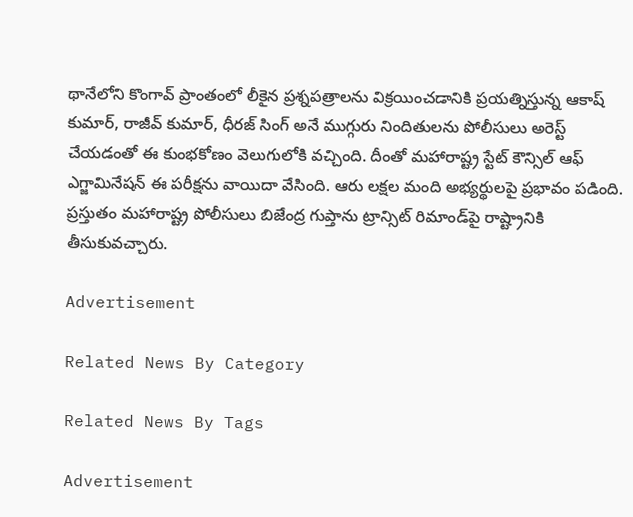థానేలోని కొంగావ్ ప్రాంతంలో లీకైన ప్రశ్నపత్రాలను విక్రయించడానికి ప్రయత్నిస్తున్న ఆకాష్ కుమార్, రాజీవ్ కుమార్, ధీరజ్ సింగ్ అనే ముగ్గురు నిందితులను పోలీసులు అరెస్ట్ చేయడంతో ఈ కుంభకోణం వెలుగులోకి వచ్చింది. దీంతో మహారాష్ట్ర స్టేట్ కౌన్సిల్ ఆఫ్ ఎగ్జామినేషన్ ఈ పరీక్షను వాయిదా వేసింది. ఆరు లక్షల మంది అభ్యర్థులపై ప్రభావం పడింది. ప్రస్తుతం మహారాష్ట్ర పోలీసులు బిజేంద్ర గుప్తాను ట్రాన్సిట్ రిమాండ్‌పై రాష్ట్రానికి తీసుకువచ్చారు.

Advertisement

Related News By Category

Related News By Tags

Advertisement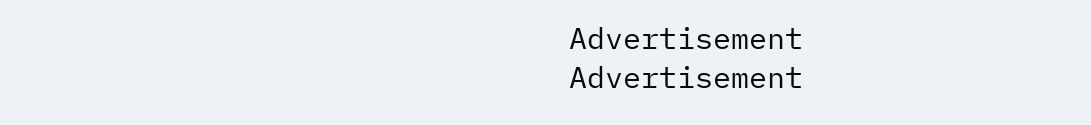Advertisement
Advertisement